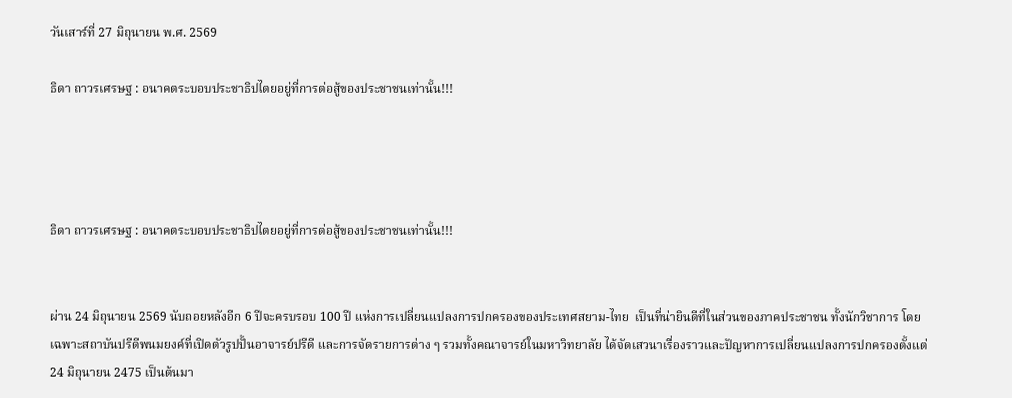วันเสาร์ที่ 27 มิถุนายน พ.ศ. 2569

ธิดา ถาวรเศรษฐ : อนาคตระบอบประชาธิปไตยอยู่ที่การต่อสู้ของประชาชนเท่านั้น!!!




ธิดา ถาวรเศรษฐ : อนาคตระบอบประชาธิปไตยอยู่ที่การต่อสู้ของประชาชนเท่านั้น!!!


ผ่าน 24 มิถุนายน 2569 นับถอยหลังอีก 6 ปีจะครบรอบ 100 ปี แห่งการเปลี่ยนแปลงการปกครองของประเทศสยาม-ไทย  เป็นที่น่ายินดีที่ในส่วนของภาคประชาชน ทั้งนักวิชาการ โดยเฉพาะสถาบันปรีดีพนมยงค์ที่เปิดตัวรูปปั้นอาจารย์ปรีดี และการจัดรายการต่าง ๆ รวมทั้งคณาจารย์ในมหาวิทยาลัย ได้จัดเสวนาเรื่องราวและปัญหาการเปลี่ยนแปลงการปกครองตั้งแต่ 24 มิถุนายน 2475 เป็นต้นมา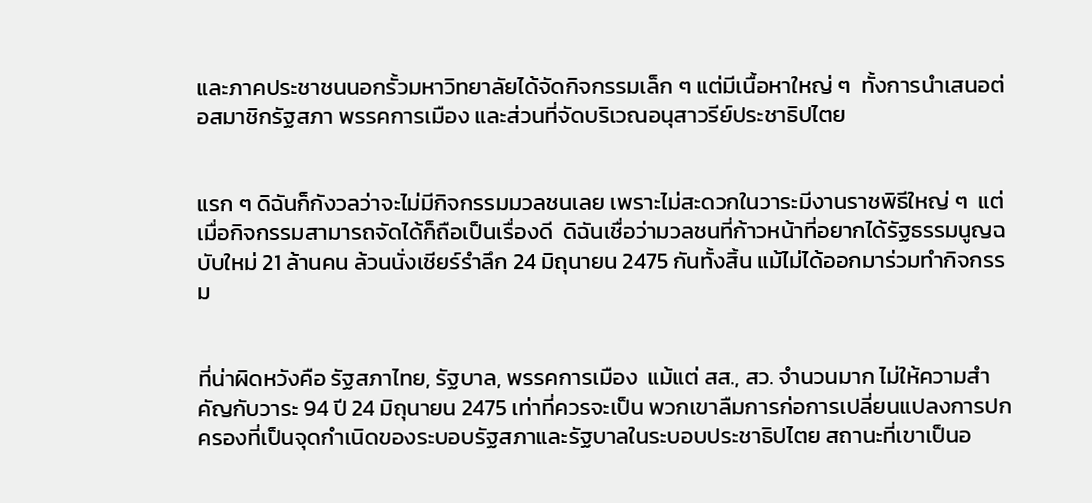และภาคประชาชนนอกรั้วมหาวิทยาลัยได้จัดกิจกรรมเล็ก ๆ แต่มีเนื้อหาใหญ่ ๆ  ทั้งการนำเสนอต่อสมาชิกรัฐสภา พรรคการเมือง และส่วนที่จัดบริเวณอนุสาวรีย์ประชาธิปไตย


แรก ๆ ดิฉันก็กังวลว่าจะไม่มีกิจกรรมมวลชนเลย เพราะไม่สะดวกในวาระมีงานราชพิธีใหญ่ ๆ  แต่เมื่อกิจกรรมสามารถจัดได้ก็ถือเป็นเรื่องดี  ดิฉันเชื่อว่ามวลชนที่ก้าวหน้าที่อยากได้รัฐธรรมนูญฉบับใหม่ 21 ล้านคน ล้วนนั่งเชียร์รำลึก 24 มิถุนายน 2475 กันทั้งสิ้น แม้ไม่ได้ออกมาร่วมทำกิจกรรม


ที่น่าผิดหวังคือ รัฐสภาไทย, รัฐบาล, พรรคการเมือง  แม้แต่ สส., สว. จำนวนมาก ไม่ให้ความสำคัญกับวาระ 94 ปี 24 มิถุนายน 2475 เท่าที่ควรจะเป็น พวกเขาลืมการก่อการเปลี่ยนแปลงการปกครองที่เป็นจุดกำเนิดของระบอบรัฐสภาและรัฐบาลในระบอบประชาธิปไตย สถานะที่เขาเป็นอ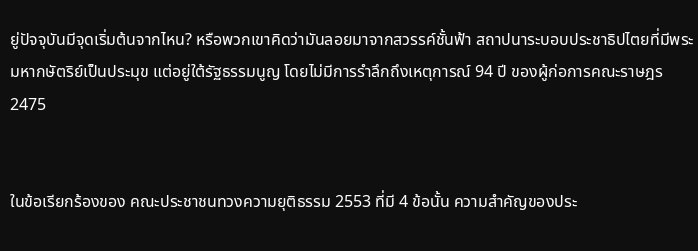ยู่ปัจจุบันมีจุดเริ่มต้นจากไหน? หรือพวกเขาคิดว่ามันลอยมาจากสวรรค์ชั้นฟ้า สถาปนาระบอบประชาธิปไตยที่มีพระมหากษัตริย์เป็นประมุข แต่อยู่ใต้รัฐธรรมนูญ โดยไม่มีการรำลึกถึงเหตุการณ์ 94 ปี ของผู้ก่อการคณะราษฎร 2475


ในข้อเรียกร้องของ คณะประชาชนทวงความยุติธรรม 2553 ที่มี 4 ข้อนั้น ความสำคัญของประ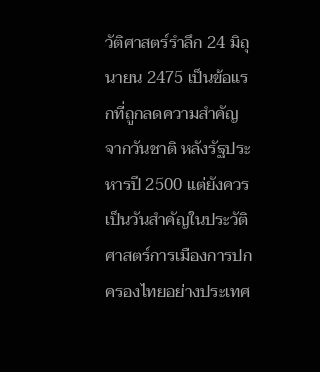วัติศาสตร์รำลึก 24 มิถุนายน 2475 เป็นข้อแรกที่ถูกลดความสำคัญจากวันชาติ หลังรัฐประหารปี 2500 แต่ยังควรเป็นวันสำคัญในประวัติศาสตร์การเมืองการปกครองไทยอย่างประเทศ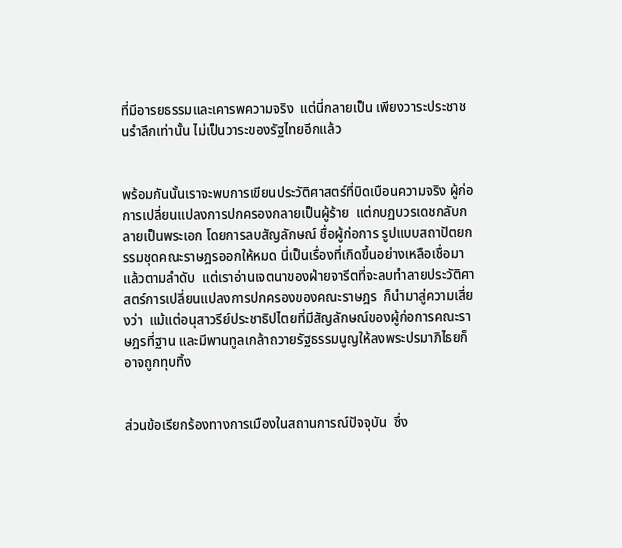ที่มีอารยธรรมและเคารพความจริง  แต่นี่กลายเป็น เพียงวาระประชาชนรำลึกเท่านั้น ไม่เป็นวาระของรัฐไทยอีกแล้ว


พร้อมกันนั้นเราจะพบการเขียนประวัติศาสตร์ที่บิดเบือนความจริง ผู้ก่อการเปลี่ยนแปลงการปกครองกลายเป็นผู้ร้าย  แต่กบฏบวรเดชกลับกลายเป็นพระเอก โดยการลบสัญลักษณ์ ชื่อผู้ก่อการ รูปแบบสถาปัตยกรรมชุดคณะราษฎรออกให้หมด นี่เป็นเรื่องที่เกิดขึ้นอย่างเหลือเชื่อมาแล้วตามลำดับ  แต่เราอ่านเจตนาของฝ่ายจารีตที่จะลบทำลายประวัติศาสตร์การเปลี่ยนแปลงการปกครองของคณะราษฎร  ก็นำมาสู่ความเสี่ยงว่า  แม้แต่อนุสาวรีย์ประชาธิปไตยที่มีสัญลักษณ์ของผู้ก่อการคณะราษฎรที่ฐาน และมีพานทูลเกล้าถวายรัฐธรรมนูญให้ลงพระปรมาภิไธยก็อาจถูกทุบทิ้ง


ส่วนข้อเรียกร้องทางการเมืองในสถานการณ์ปัจจุบัน  ซึ่ง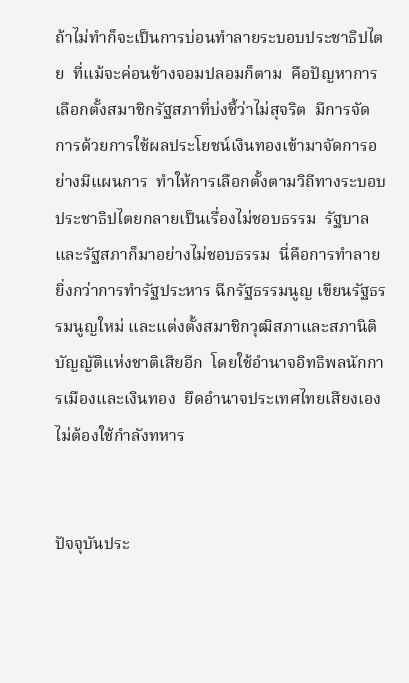ถ้าไม่ทำก็จะเป็นการบ่อนทำลายระบอบประชาธิปไตย  ที่แม้จะค่อนข้างจอมปลอมก็ตาม  คือปัญหาการเลือกตั้งสมาชิกรัฐสภาที่บ่งชี้ว่าไม่สุจริต  มีการจัดการด้วยการใช้ผลประโยชน์เงินทองเข้ามาจัดการอย่างมีแผนการ  ทำให้การเลือกตั้งตามวิถีทางระบอบประชาธิปไตยกลายเป็นเรื่องไม่ชอบธรรม  รัฐบาลและรัฐสภาก็มาอย่างไม่ชอบธรรม  นี่คือการทำลายยิ่งกว่าการทำรัฐประหาร ฉีกรัฐธรรมนูญ เขียนรัฐธรรมนูญใหม่ และแต่งตั้งสมาชิกวุฒิสภาและสภานิติบัญญัติแห่งชาติเสียอีก  โดยใช้อำนาจอิทธิพลนักการเมืองและเงินทอง  ยึดอำนาจประเทศไทยเสียงเอง  ไม่ต้องใช้กำลังทหาร


ปัจจุบันประ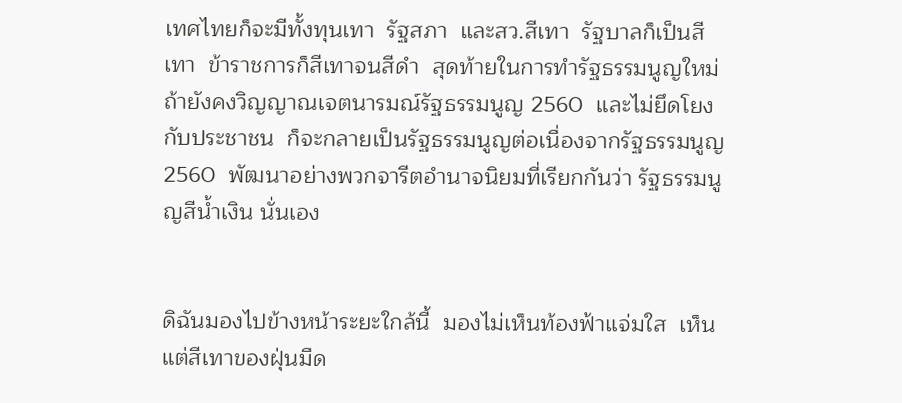เทศไทยก็จะมีทั้งทุนเทา  รัฐสภา  และสว.สีเทา  รัฐบาลก็เป็นสีเทา  ข้าราชการก็สีเทาจนสีดำ  สุดท้ายในการทำรัฐธรรมนูญใหม่  ถ้ายังคงวิญญาณเจตนารมณ์รัฐธรรมนูญ 2560  และไม่ยึดโยงกับประชาชน  ก็จะกลายเป็นรัฐธรรมนูญต่อเนื่องจากรัฐธรรมนูญ 2560  พัฒนาอย่างพวกจารีตอำนาจนิยมที่เรียกกันว่า รัฐธรรมนูญสีน้ำเงิน นั่นเอง


ดิฉันมองไปข้างหน้าระยะใกล้นี้  มองไม่เห็นท้องฟ้าแจ่มใส  เห็นแต่สีเทาของฝุ่นมืด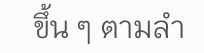ขึ้น ๆ ตามลำ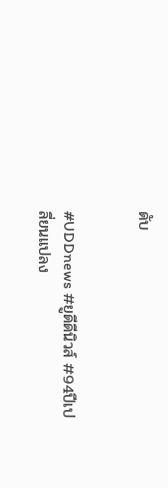ดับ


#UDDnews #ยูดีดีนิวส์ #94ปีเปลี่ยนแปลง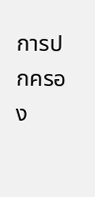การปกครอง